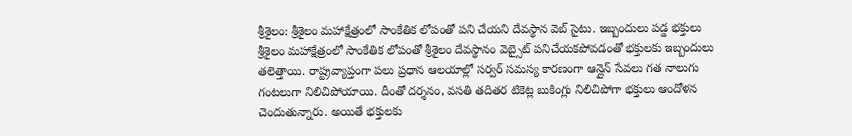శ్రీశైలం: శ్రీశైలం మహాక్షేత్రంలో సాంకేతిక లోపంతో పని చేయని దేవస్థాన వెబ్ సైటు. ఇబ్బందులు పడ్డ భక్తులు
శ్రీశైలం మహాక్షేత్రంలో సాంకేతిక లోపంతో శ్రీశైలం దేవస్థానం వెబ్సైట్ పనిచేయకపోవడంతో భక్తులకు ఇబ్బందులు తలెత్తాయి. రాష్ట్రవ్యాప్తంగా పలు ప్రధాన ఆలయాల్లో సర్వర్ సమస్య కారణంగా ఆన్లైన్ సేవలు గత నాలుగు గంటలుగా నిలిచిపోయాయి. దీంతో దర్శనం, వసతి తదితర టికెట్ల బుకింగ్లు నిలిచిపోగా భక్తులు ఆందోళన చెందుతున్నారు. అయితే భక్తులకు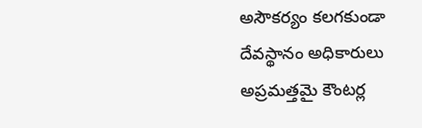అసౌకర్యం కలగకుండా దేవస్థానం అధికారులు అప్రమత్తమై కౌంటర్ల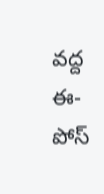వద్ద ఈ-పోస్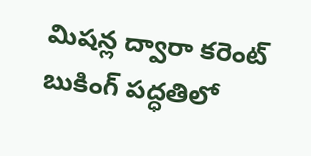మిషన్ల ద్వారా కరెంట్ బుకింగ్ పద్ధతిలో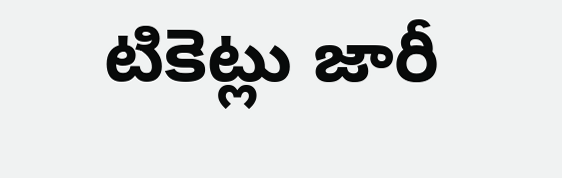టికెట్లు జారీ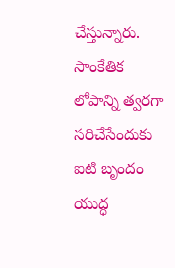చేస్తున్నారు. సాంకేతిక లోపాన్ని త్వరగా సరిచేసేందుకు ఐటి బృందం యుద్ధ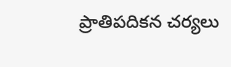ప్రాతిపదికన చర్యలు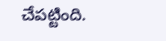చేపట్టింది.